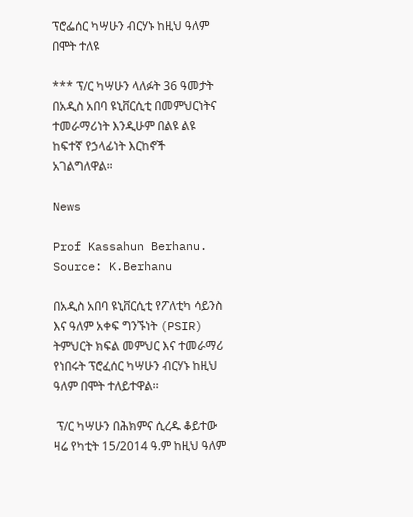ፕሮፌሰር ካሣሁን ብርሃኑ ከዚህ ዓለም በሞት ተለዩ

*** ፕ/ር ካሣሁን ላለፉት 36 ዓመታት በአዲስ አበባ ዩኒቨርሲቲ በመምህርነትና ተመራማሪነት እንዲሁም በልዩ ልዩ ከፍተኛ የኃላፊነት እርከኖች አገልግለዋል።

News

Prof Kassahun Berhanu. Source: K.Berhanu

በአዲስ አበባ ዩኒቨርሲቲ የፖለቲካ ሳይንስ እና ዓለም አቀፍ ግንኙነት (PSIR) ትምህርት ክፍል መምህር እና ተመራማሪ የነበሩት ፕሮፈሰር ካሣሁን ብርሃኑ ከዚህ ዓለም በሞት ተለይተዋል፡፡

 ፕ/ር ካሣሁን በሕክምና ሲረዱ ቆይተው ዛሬ የካቲት 15/2014 ዓ.ም ከዚህ ዓለም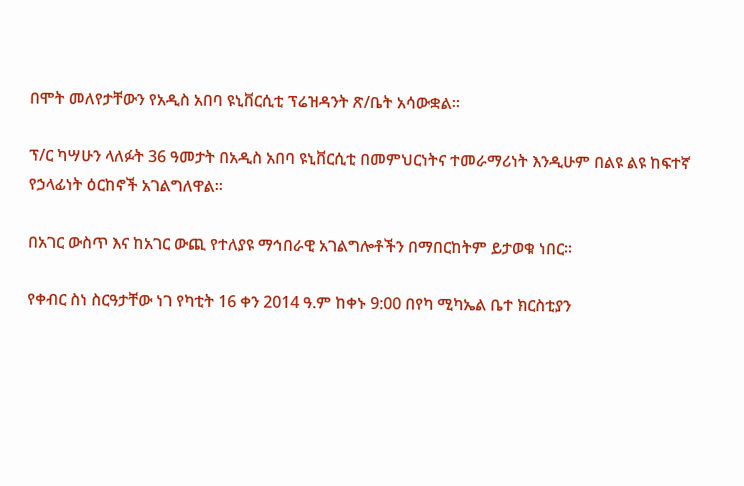በሞት መለየታቸውን የአዲስ አበባ ዩኒቨርሲቲ ፕሬዝዳንት ጽ/ቤት አሳውቋል።

ፕ/ር ካሣሁን ላለፉት 36 ዓመታት በአዲስ አበባ ዩኒቨርሲቲ በመምህርነትና ተመራማሪነት እንዲሁም በልዩ ልዩ ከፍተኛ የኃላፊነት ዕርከኖች አገልግለዋል።

በአገር ውስጥ እና ከአገር ውጪ የተለያዩ ማኅበራዊ አገልግሎቶችን በማበርከትም ይታወቁ ነበር፡፡

የቀብር ስነ ስርዓታቸው ነገ የካቲት 16 ቀን 2014 ዓ.ም ከቀኑ 9:00 በየካ ሚካኤል ቤተ ክርስቲያን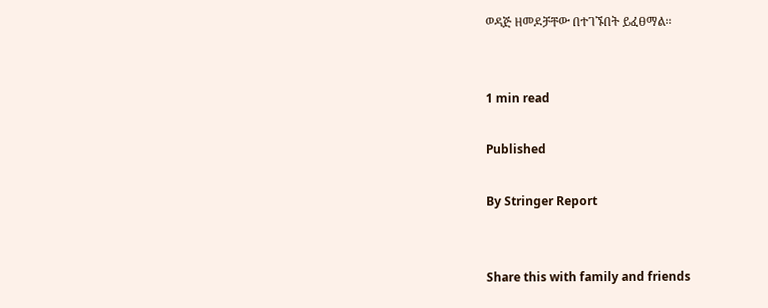ወዳጅ ዘመዶቻቸው በተገኙበት ይፈፀማል፡፡


1 min read

Published

By Stringer Report


Share this with family and friends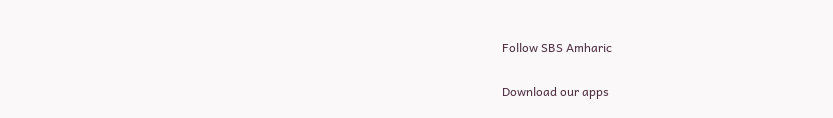Follow SBS Amharic

Download our apps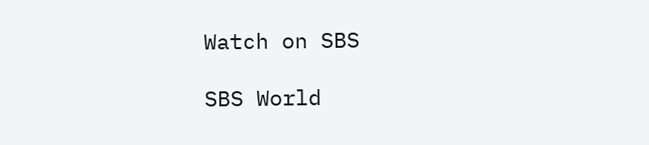Watch on SBS

SBS World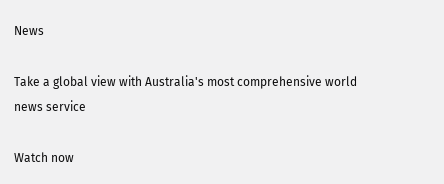News

Take a global view with Australia's most comprehensive world news service

Watch now